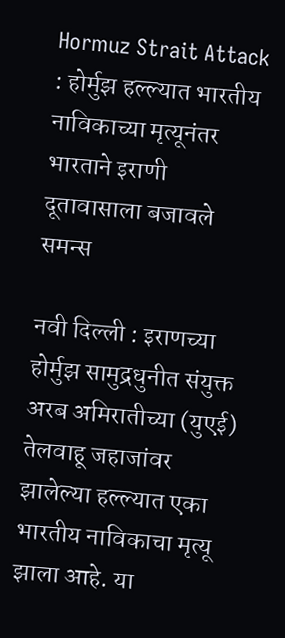Hormuz Strait Attack : होर्मुझ हल्ल्यात भारतीय नाविकाच्या मृत्यूनंतर भारताने इराणी दूतावासाला बजावले समन्स

नवी दिल्ली : इराणच्या होर्मुझ सामुद्रधुनीत संयुक्त अरब अमिरातीच्या (युएई) तेलवाहू जहाजांवर झालेल्या हल्ल्यात एका भारतीय नाविकाचा मृत्यू झाला आहे. या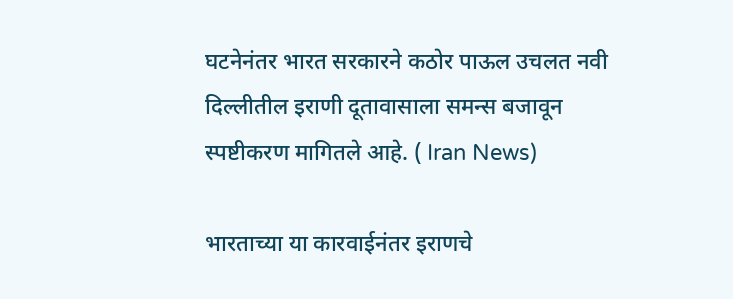घटनेनंतर भारत सरकारने कठोर पाऊल उचलत नवी दिल्लीतील इराणी दूतावासाला समन्स बजावून स्पष्टीकरण मागितले आहे. ( Iran News)

भारताच्या या कारवाईनंतर इराणचे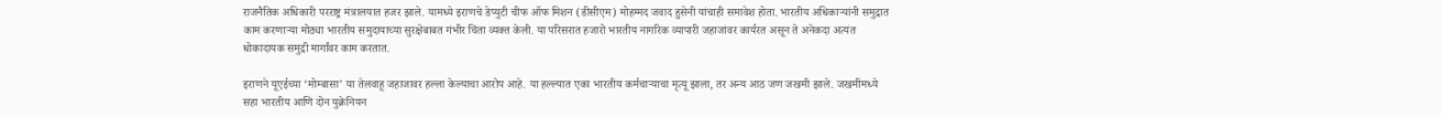राजनैतिक अधिकारी परराष्ट्र मंत्रालयात हजर झाले. यामध्ये इराणचे डेप्युटी चीफ ऑफ मिशन (डीसीएम) मोहम्मद जवाद हुसेनी यांचाही समावेश होता. भारतीय अधिकाऱ्यांनी समुद्रात काम करणाऱ्या मोठ्या भारतीय समुदायाच्या सुरक्षेबाबत गंभीर चिंता व्यक्त केली. या परिसरात हजारो भारतीय नागरिक व्यापारी जहाजांवर कार्यरत असून ते अनेकदा अत्यंत धोकादायक समुद्री मार्गांवर काम करतात.

इराणने यूएईच्या ‘मोम्बासा’ या तेलवाहू जहाजावर हल्ला केल्याचा आरोप आहे. या हल्ल्यात एका भारतीय कर्मचाऱ्याचा मृत्यू झाला, तर अन्य आठ जण जखमी झाले. जखमींमध्ये सहा भारतीय आणि दोन युक्रेनियन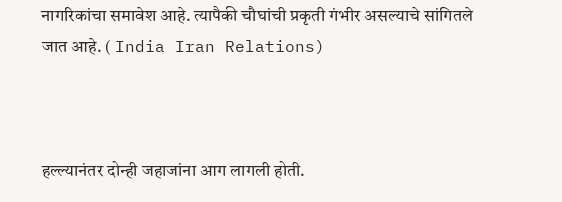नागरिकांचा समावेश आहे. त्यापैकी चौघांची प्रकृती गंभीर असल्याचे सांगितले जात आहे. ( India Iran Relations)



हल्ल्यानंतर दोन्ही जहाजांना आग लागली होती.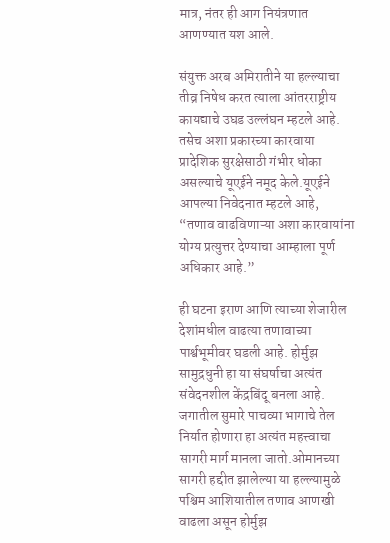मात्र, नंतर ही आग नियंत्रणात आणण्यात यश आले.

संयुक्त अरब अमिरातीने या हल्ल्याचा तीव्र निषेध करत त्याला आंतरराष्ट्रीय कायद्याचे उघड उल्लंघन म्हटले आहे. तसेच अशा प्रकारच्या कारवाया प्रादेशिक सुरक्षेसाठी गंभीर धोका असल्याचे यूएईने नमूद केले.यूएईने आपल्या निवेदनात म्हटले आहे, “तणाव वाढविणाऱ्या अशा कारवायांना योग्य प्रत्युत्तर देण्याचा आम्हाला पूर्ण अधिकार आहे.”

ही घटना इराण आणि त्याच्या शेजारील देशांमधील वाढत्या तणावाच्या पार्श्वभूमीवर घडली आहे. होर्मुझ सामुद्रधुनी हा या संघर्षाचा अत्यंत संवेदनशील केंद्रबिंदू बनला आहे. जगातील सुमारे पाचव्या भागाचे तेल निर्यात होणारा हा अत्यंत महत्त्वाचा सागरी मार्ग मानला जातो.ओमानच्या सागरी हद्दीत झालेल्या या हल्ल्यामुळे पश्चिम आशियातील तणाव आणखी वाढला असून होर्मुझ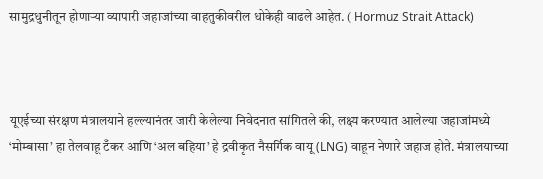सामुद्रधुनीतून होणाऱ्या व्यापारी जहाजांच्या वाहतुकीवरील धोकेही वाढले आहेत. ( Hormuz Strait Attack)



यूएईच्या संरक्षण मंत्रालयाने हल्ल्यानंतर जारी केलेल्या निवेदनात सांगितले की, लक्ष्य करण्यात आलेल्या जहाजांमध्ये ‘मोम्बासा’ हा तेलवाहू टँकर आणि ‘अल बहिया’ हे द्रवीकृत नैसर्गिक वायू (LNG) वाहून नेणारे जहाज होते. मंत्रालयाच्या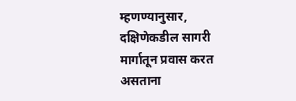म्हणण्यानुसार, दक्षिणेकडील सागरी मार्गातून प्रवास करत असताना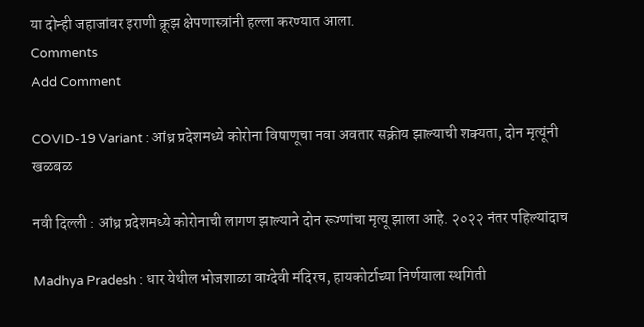या दोन्ही जहाजांवर इराणी क्रूझ क्षेपणास्त्रांनी हल्ला करण्यात आला.
Comments
Add Comment

COVID-19 Variant : आंध्र प्रदेशमध्ये कोरोना विषाणूचा नवा अवतार सक्रीय झाल्याची शक्यता, दोन मृत्यूंनी खळबळ

नवी दिल्ली : आंध्र प्रदेशमध्ये कोरोनाची लागण झाल्याने दोन रूग्णांचा मृत्यू झाला आहे. २०२२ नंतर पहिल्यांदाच

Madhya Pradesh : धार येथील भोजशाळा वाग्देवी मंदिरच, हायकोर्टाच्या निर्णयाला स्थगिती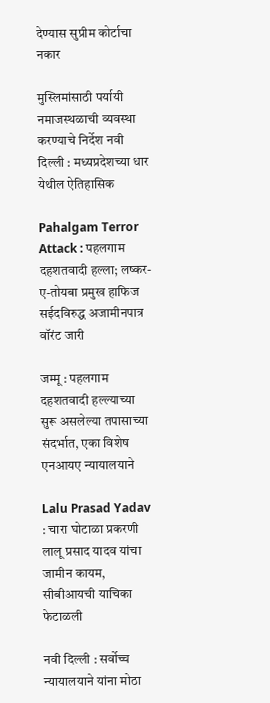देण्यास सुप्रीम कोर्टाचा नकार

मुस्लिमांसाठी पर्यायी नमाजस्थळाची व्यवस्था करण्याचे निर्देश नवी दिल्ली : मध्यप्रदेशच्या धार येथील ऐतिहासिक

Pahalgam Terror Attack : पहलगाम दहशतवादी हल्ला; लष्कर-ए-तोयबा प्रमुख हाफिज सईदविरुद्ध अजामीनपात्र वॉरंट जारी

जम्मू : पहलगाम दहशतवादी हल्ल्याच्या सुरू असलेल्या तपासाच्या संदर्भात, एका विशेष एनआयए न्यायालयाने

Lalu Prasad Yadav : चारा घोटाळा प्रकरणी लालू प्रसाद यादव यांचा जामीन कायम, सीबीआयची याचिका फेटाळली

नवी दिल्ली : सर्वोच्च न्यायालयाने यांना मोठा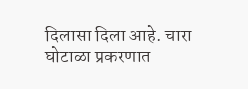दिलासा दिला आहे. चारा घोटाळा प्रकरणात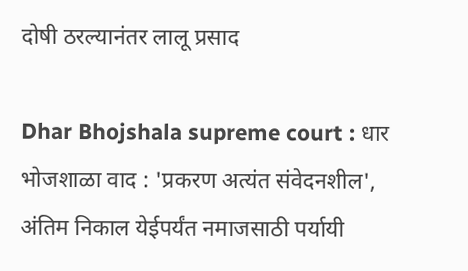दोषी ठरल्यानंतर लालू प्रसाद

Dhar Bhojshala supreme court : धार भोजशाळा वाद : 'प्रकरण अत्यंत संवेदनशील', अंतिम निकाल येईपर्यंत नमाजसाठी पर्यायी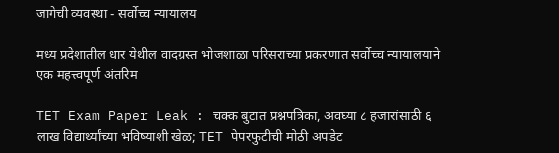जागेची व्यवस्था - सर्वोच्च न्यायालय

मध्य प्रदेशातील धार येथील वादग्रस्त भोजशाळा परिसराच्या प्रकरणात सर्वोच्च न्यायालयाने एक महत्त्वपूर्ण अंतरिम

TET Exam Paper Leak : चक्क बुटात प्रश्नपत्रिका, अवघ्या ८ हजारांसाठी ६ लाख विद्यार्थ्यांच्या भविष्याशी खेळ; TET पेपरफुटीची मोठी अपडेट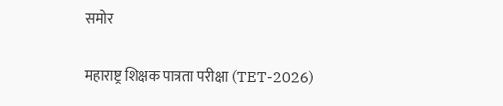समोर

महाराष्ट्र शिक्षक पात्रता परीक्षा (TET-2026)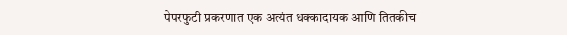पेपरफुटी प्रकरणात एक अत्यंत धक्कादायक आणि तितकीच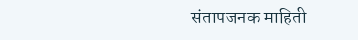संतापजनक माहिती